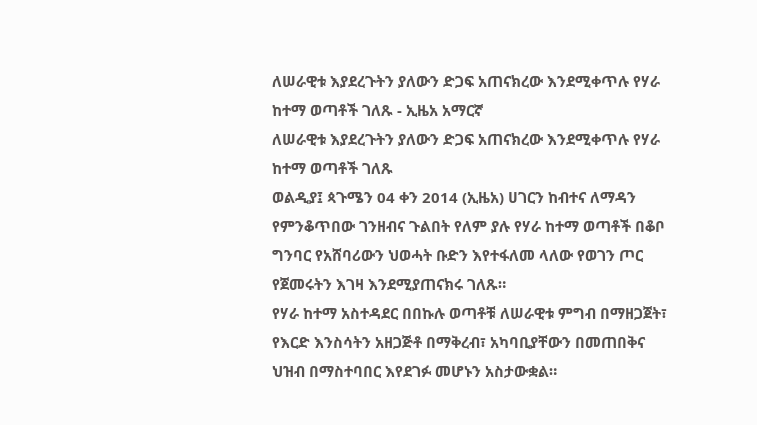ለሠራዊቱ እያደረጉትን ያለውን ድጋፍ አጠናክረው እንደሚቀጥሉ የሃራ ከተማ ወጣቶች ገለጹ - ኢዜአ አማርኛ
ለሠራዊቱ እያደረጉትን ያለውን ድጋፍ አጠናክረው እንደሚቀጥሉ የሃራ ከተማ ወጣቶች ገለጹ
ወልዲያ፤ ጳጉሜን 04 ቀን 2014 (ኢዜአ) ሀገርን ከብተና ለማዳን የምንቆጥበው ገንዘብና ጉልበት የለም ያሉ የሃራ ከተማ ወጣቶች በቆቦ ግንባር የአሸባሪውን ህወሓት ቡድን እየተፋለመ ላለው የወገን ጦር የጀመሩትን እገዛ እንደሚያጠናክሩ ገለጹ።
የሃራ ከተማ አስተዳደር በበኩሉ ወጣቶቹ ለሠራዊቱ ምግብ በማዘጋጀት፣ የእርድ እንስሳትን አዘጋጅቶ በማቅረብ፣ አካባቢያቸውን በመጠበቅና ህዝብ በማስተባበር እየደገፉ መሆኑን አስታውቋል።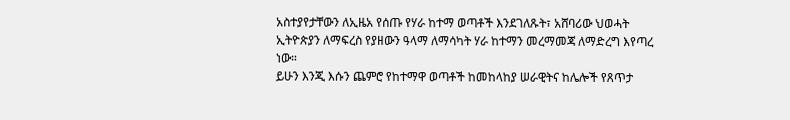አስተያየታቸውን ለኢዜአ የሰጡ የሃራ ከተማ ወጣቶች እንደገለጹት፣ አሸባሪው ህወሓት ኢትዮጵያን ለማፍረስ የያዘውን ዓላማ ለማሳካት ሃራ ከተማን መረማመጃ ለማድረግ እየጣረ ነው።
ይሁን እንጂ እሱን ጨምሮ የከተማዋ ወጣቶች ከመከላከያ ሠራዊትና ከሌሎች የጸጥታ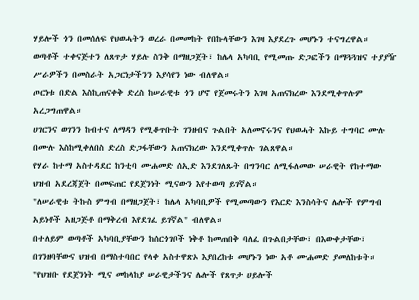ሃይሎች ጎን በመሰለፍ የህወሓትን ወረራ በመመከት የበኩላቸውን እገዛ እያደረጉ መሆኑን ተናግረዋል።
ወጣቶች ተቀናጅተን ለጸጥታ ሃይሉ ስንቅ በማዘጋጀት፣ ከሌላ አካባቢ የሚመጡ ድጋፎችን በማጓጓዝና ተያያዥ ሥራዎችን በመስራት አጋርነታችንን እያሳየን ነው ብለዋል።
ጦርነቱ በድል እስኪጠናቀቅ ድረስ ከሠራዊቱ ጎን ሆኖ የጀመሩትን እገዛ አጠናክረው እንደሚቀጥሉም አረጋግጠዋል።
ሀገርንና ወገንን ከብተና ለማዳን የሚቆጥቡት ገንዘብና ጉልበት አለመኖሩንና የህወሓት እኩይ ተግባር ሙሉ በሙሉ እስከሚቀለበስ ድረስ ድጋፋቸውን አጠናክረው እንደሚቀጥሉ ገልጸዋል።
የሃራ ከተማ አስተዳደር ከንቲባ ሙሐመድ ሰኢድ እንደገለጹት በግንባር ለሚፋለመው ሠራዊት የከተማው ህዝብ አደረጃጀት በመፍጠር የደጀንነት ሚናውን እየተወጣ ይገኛል።
"ለሠራዊቱ ትኩስ ምግብ በማዘጋጀት፣ ከሌላ አካባቢዎች የሚመጣውን የእርድ እንስሳትና ሌሎች የምግብ አይነቶች አዘጋጅቶ በማቅረብ እየደገፈ ይገኛል" ብለዋል።
በተለይም ወጣቶች አካባቢያቸውን ከሰርጎገቦች ነቅቶ ከመጠበቅ ባለፈ በጉልበታቸው፣ በእውቀታቸው፣ በገንዘባቸውና ህዝብ በማስተባበር የላቀ አስተዋጽኦ እያበረከቱ መሆኑን ነው አቶ ሙሐመድ ያመለከቱት።
"የህዝቡ የደጀንነት ሚና መከላከያ ሠራዊታችንና ሌሎች የጸጥታ ሀይሎች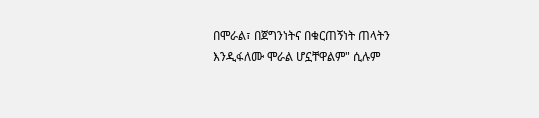በሞራል፣ በጀግንነትና በቁርጠኝነት ጠላትን እንዲፋለሙ ሞራል ሆኗቸዋልም" ሲሉም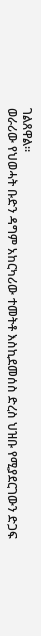ገልጸዋል።
ወራሪው የህወሓት ቡድን ዳግም አከርካሪው ተመትቶ እስኪደመሰስ ድረስ ህዝቡ የሚያደርገውን ድጋፍ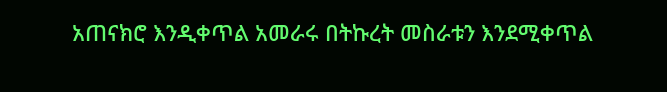አጠናክሮ እንዲቀጥል አመራሩ በትኩረት መስራቱን እንደሚቀጥል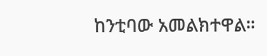ከንቲባው አመልክተዋል።